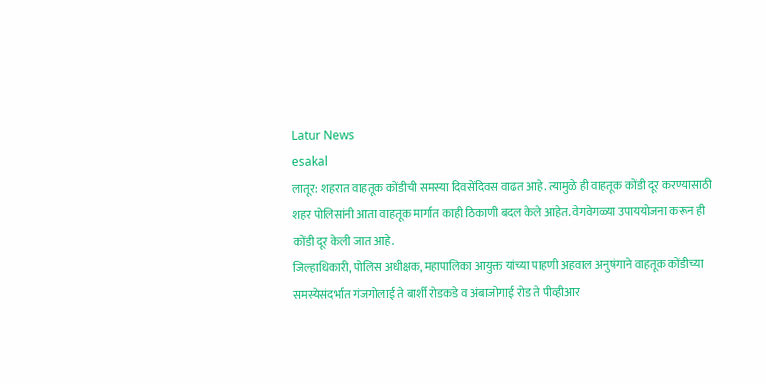Latur News
esakal
लातूर: शहरात वाहतूक कोंडीची समस्या दिवसेंदिवस वाढत आहे. त्यामुळे ही वाहतूक कोंडी दूर करण्यासाठी शहर पोलिसांनी आता वाहतूक मार्गात काही ठिकाणी बदल केले आहेत. वेगवेगळ्या उपाययोजना करून ही कोंडी दूर केली जात आहे.
जिल्हाधिकारी, पोलिस अधीक्षक, महापालिका आयुक्त यांच्या पाहणी अहवाल अनुषंगाने वाहतूक कोंडीच्या समस्येसंदर्भात गंजगोलाई ते बार्शी रोडकडे व अंबाजोगाई रोड ते पीव्हीआर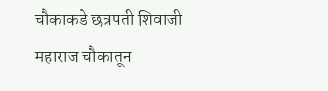चौकाकडे छत्रपती शिवाजी महाराज चौकातून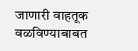जाणारी वाहतूक वळविण्याबाबत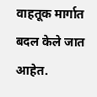वाहतूक मार्गात बदल केले जात आहेत.